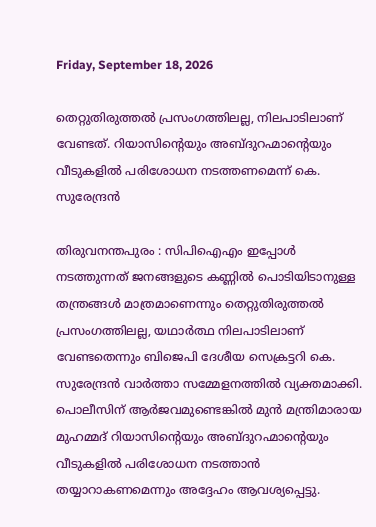Friday, September 18, 2026

തെറ്റുതിരുത്തല്‍ പ്രസംഗത്തിലല്ല, നിലപാടിലാണ് വേണ്ടത്. റിയാസിന്റെയും അബ്ദുറഹ്മാന്റെയും വീടുകളില്‍ പരിശോധന നടത്തണമെന്ന് കെ. സുരേന്ദ്രന്‍

തിരുവനന്തപുരം : സിപിഐഎം ഇപ്പോള്‍ നടത്തുന്നത് ജനങ്ങളുടെ കണ്ണില്‍ പൊടിയിടാനുള്ള തന്ത്രങ്ങള്‍ മാത്രമാണെന്നും തെറ്റുതിരുത്തല്‍ പ്രസംഗത്തിലല്ല, യഥാര്‍ത്ഥ നിലപാടിലാണ് വേണ്ടതെന്നും ബിജെപി ദേശീയ സെക്രട്ടറി കെ. സുരേന്ദ്രന്‍ വാര്‍ത്താ സമ്മേളനത്തില്‍ വ്യക്തമാക്കി. പൊലീസിന് ആര്‍ജവമുണ്ടെങ്കില്‍ മുന്‍ മന്ത്രിമാരായ മുഹമ്മദ് റിയാസിന്റെയും അബ്ദുറഹ്മാന്റെയും വീടുകളില്‍ പരിശോധന നടത്താന്‍ തയ്യാറാകണമെന്നും അദ്ദേഹം ആവശ്യപ്പെട്ടു.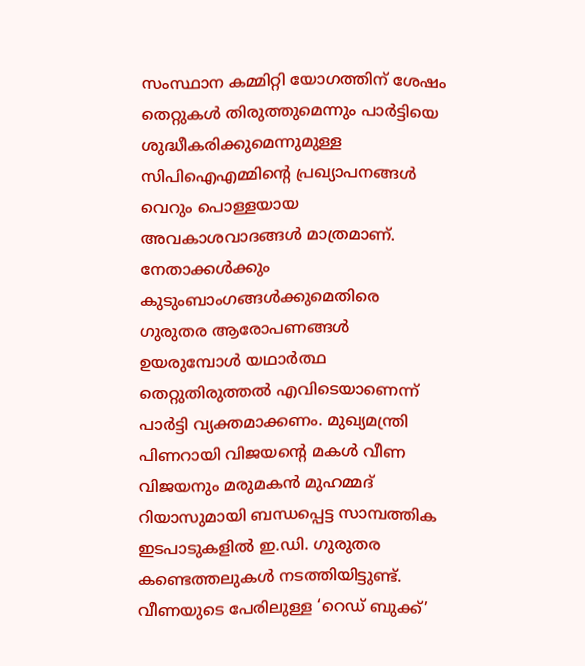സംസ്ഥാന കമ്മിറ്റി യോഗത്തിന് ശേഷം തെറ്റുകള്‍ തിരുത്തുമെന്നും പാര്‍ട്ടിയെ ശുദ്ധീകരിക്കുമെന്നുമുള്ള സിപിഐഎമ്മിന്റെ പ്രഖ്യാപനങ്ങള്‍ വെറും പൊള്ളയായ അവകാശവാദങ്ങള്‍ മാത്രമാണ്. നേതാക്കള്‍ക്കും കുടുംബാംഗങ്ങള്‍ക്കുമെതിരെ ഗുരുതര ആരോപണങ്ങള്‍ ഉയരുമ്പോള്‍ യഥാര്‍ത്ഥ തെറ്റുതിരുത്തല്‍ എവിടെയാണെന്ന് പാര്‍ട്ടി വ്യക്തമാക്കണം. മുഖ്യമന്ത്രി പിണറായി വിജയന്റെ മകള്‍ വീണ വിജയനും മരുമകന്‍ മുഹമ്മദ് റിയാസുമായി ബന്ധപ്പെട്ട സാമ്പത്തിക ഇടപാടുകളില്‍ ഇ.ഡി. ഗുരുതര കണ്ടെത്തലുകള്‍ നടത്തിയിട്ടുണ്ട്. വീണയുടെ പേരിലുള്ള ‘റെഡ് ബുക്ക്’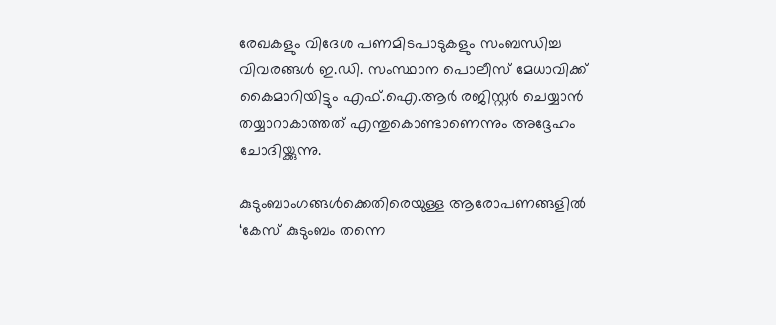രേഖകളും വിദേശ പണമിടപാടുകളും സംബന്ധിച്ച വിവരങ്ങള്‍ ഇ.ഡി. സംസ്ഥാന പൊലീസ് മേധാവിക്ക് കൈമാറിയിട്ടും എഫ്.ഐ.ആര്‍ രജിസ്റ്റര്‍ ചെയ്യാന്‍ തയ്യാറാകാത്തത് എന്തുകൊണ്ടാണെന്നും അദ്ദേഹം ചോദിയ്ക്കുന്നു.

കുടുംബാംഗങ്ങള്‍ക്കെതിരെയുള്ള ആരോപണങ്ങളില്‍ ‘കേസ് കുടുംബം തന്നെ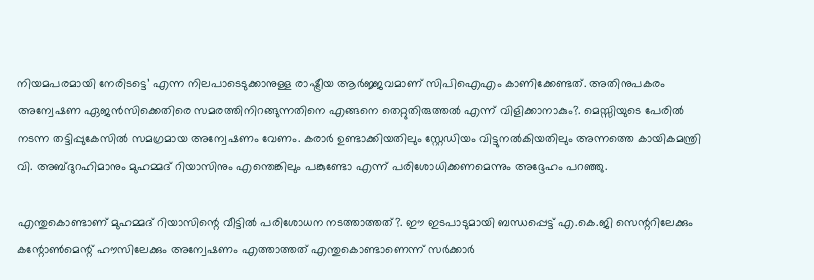നിയമപരമായി നേരിടട്ടെ’ എന്ന നിലപാടെടുക്കാനുള്ള രാഷ്ട്രീയ ആര്‍ജ്ജവമാണ് സിപിഐഎം കാണിക്കേണ്ടത്. അതിനുപകരം അന്വേഷണ ഏജന്‍സിക്കെതിരെ സമരത്തിനിറങ്ങുന്നതിനെ എങ്ങനെ തെറ്റുതിരുത്തല്‍ എന്ന് വിളിക്കാനാകും?. മെസ്സിയുടെ പേരില്‍ നടന്ന തട്ടിപ്പുകേസില്‍ സമഗ്രമായ അന്വേഷണം വേണം. കരാര്‍ ഉണ്ടാക്കിയതിലും സ്റ്റേഡിയം വിട്ടുനല്‍കിയതിലും അന്നത്തെ കായികമന്ത്രി വി. അബ്ദുറഹിമാനും മുഹമ്മദ് റിയാസിനും എന്തെങ്കിലും പങ്കുണ്ടോ എന്ന് പരിശോധിക്കണമെന്നും അദ്ദേഹം പറഞ്ഞു.

എന്തുകൊണ്ടാണ് മുഹമ്മദ് റിയാസിന്റെ വീട്ടില്‍ പരിശോധന നടത്താത്തത്?. ഈ ഇടപാടുമായി ബന്ധപ്പെട്ട് എ.കെ.ജി സെന്ററിലേക്കും കന്റോണ്‍മെന്റ് ഹൗസിലേക്കും അന്വേഷണം എത്താത്തത് എന്തുകൊണ്ടാണെന്ന് സര്‍ക്കാര്‍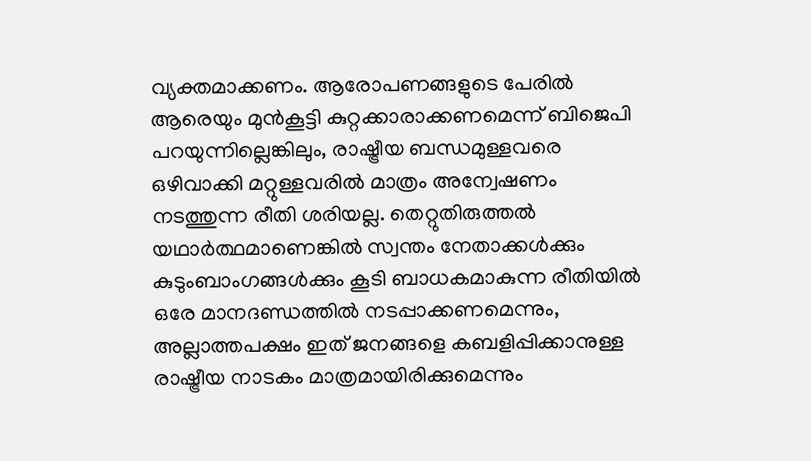വ്യക്തമാക്കണം. ആരോപണങ്ങളുടെ പേരില്‍ ആരെയും മുന്‍കൂട്ടി കുറ്റക്കാരാക്കണമെന്ന് ബിജെപി പറയുന്നില്ലെങ്കിലും, രാഷ്ട്രീയ ബന്ധമുള്ളവരെ ഒഴിവാക്കി മറ്റുള്ളവരില്‍ മാത്രം അന്വേഷണം നടത്തുന്ന രീതി ശരിയല്ല. തെറ്റുതിരുത്തല്‍ യഥാര്‍ത്ഥമാണെങ്കില്‍ സ്വന്തം നേതാക്കള്‍ക്കും കുടുംബാംഗങ്ങള്‍ക്കും കൂടി ബാധകമാകുന്ന രീതിയില്‍ ഒരേ മാനദണ്ഡത്തില്‍ നടപ്പാക്കണമെന്നും, അല്ലാത്തപക്ഷം ഇത് ജനങ്ങളെ കബളിപ്പിക്കാനുള്ള രാഷ്ട്രീയ നാടകം മാത്രമായിരിക്കുമെന്നും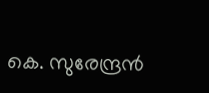കെ. സുരേന്ദ്രന്‍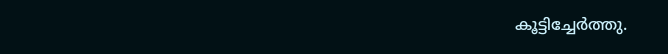കൂട്ടിച്ചേര്‍ത്തു.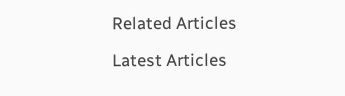Related Articles

Latest Articles